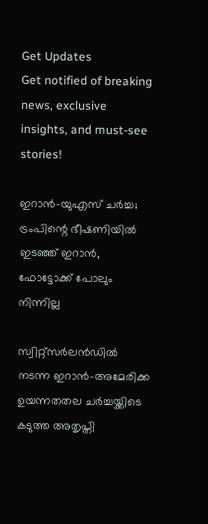Get Updates
Get notified of breaking news, exclusive insights, and must-see stories!

ഇറാൻ-യുഎസ് ചർച്ച; ട്രംപിന്റെ ഭീഷണിയിൽ ഇടഞ്ഞ് ഇറാൻ, ഫോട്ടോക്ക് പോലും നിന്നില്ല

സ്വിറ്റ്സർലൻഡിൽ നടന്ന ഇറാൻ-അമേരിക്ക ഉയന്നതതല ചർച്ചയ്ക്കിടെ കടുത്ത അതൃപ്തി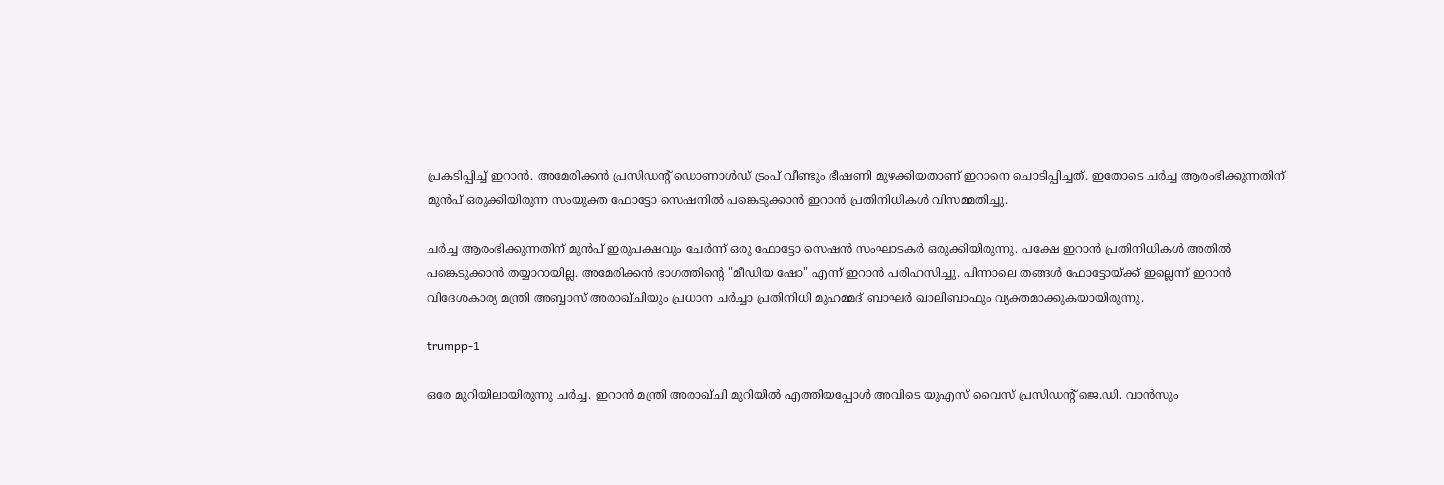പ്രകടിപ്പിച്ച് ഇറാൻ. അമേരിക്കൻ പ്രസിഡന്റ് ഡൊണാൾഡ് ട്രംപ് വീണ്ടും ഭീഷണി മുഴക്കിയതാണ് ഇറാനെ ചൊടിപ്പിച്ചത്. ഇതോടെ ചർച്ച ആരംഭിക്കുന്നതിന് മുൻപ് ഒരുക്കിയിരുന്ന സംയുക്ത ഫോട്ടോ സെഷനിൽ പങ്കെടുക്കാൻ ഇറാൻ പ്രതിനിധികൾ വിസമ്മതിച്ചു.

ചർച്ച ആരംഭിക്കുന്നതിന് മുൻപ് ഇരുപക്ഷവും ചേർന്ന് ഒരു ഫോട്ടോ സെഷൻ സംഘാടകർ ഒരുക്കിയിരുന്നു. പക്ഷേ ഇറാൻ പ്രതിനിധികൾ അതിൽ പങ്കെടുക്കാൻ തയ്യാറായില്ല. അമേരിക്കൻ ഭാഗത്തിന്റെ "മീഡിയ ഷോ" എന്ന് ഇറാൻ പരിഹസിച്ചു. പിന്നാലെ തങ്ങൾ ഫോട്ടോയ്ക്ക് ഇല്ലെന്ന് ഇറാൻ വിദേശകാര്യ മന്ത്രി അബ്ബാസ് അരാഖ്ചിയും പ്രധാന ചർച്ചാ പ്രതിനിധി മുഹമ്മദ് ബാഘർ ഖാലിബാഫും വ്യക്തമാക്കുകയായിരുന്നു.

trumpp-1

ഒരേ മുറിയിലായിരുന്നു ചർച്ച. ഇറാൻ മന്ത്രി അരാഖ്ചി മുറിയിൽ എത്തിയപ്പോൾ അവിടെ യുഎസ് വൈസ് പ്രസിഡന്റ് ജെ.ഡി. വാൻസും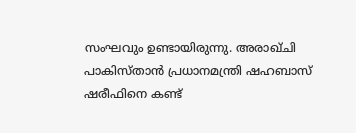സംഘവും ഉണ്ടായിരുന്നു. അരാഖ്ചി പാകിസ്താൻ പ്രധാനമന്ത്രി ഷഹബാസ് ഷരീഫിനെ കണ്ട്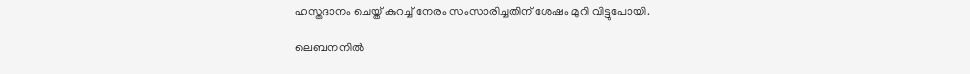ഹസ്തദാനം ചെയ്ത് കുറച്ച് നേരം സംസാരിച്ചതിന് ശേഷം മുറി വിട്ടുപോയി.

ലെബനനിൽ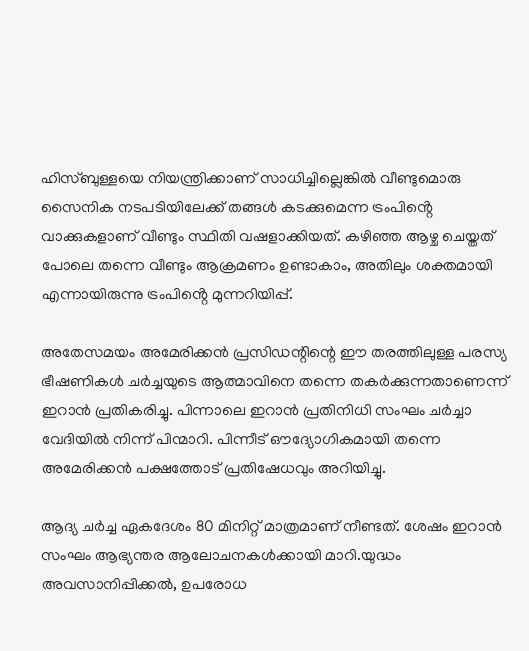ഹിസ്ബുള്ളയെ നിയന്ത്രിക്കാണ് സാധിച്ചില്ലെങ്കിൽ വീണ്ടുമൊരു സൈനിക നടപടിയിലേക്ക് തങ്ങൾ കടക്കുമെന്ന ട്രംപിൻ്റെ വാക്കുകളാണ് വീണ്ടും സ്ഥിതി വഷളാക്കിയത്. കഴിഞ്ഞ ആഴ്ച ചെയ്തത് പോലെ തന്നെ വീണ്ടും ആക്രമണം ഉണ്ടാകാം, അതിലും ശക്തമായി എന്നായിരുന്നു ട്രംപിൻ്റെ മുന്നറിയിപ്പ്.

അതേസമയം അമേരിക്കൻ പ്രസിഡന്റിന്റെ ഈ തരത്തിലുള്ള പരസ്യ ഭീഷണികൾ ചർച്ചയുടെ ആത്മാവിനെ തന്നെ തകർക്കുന്നതാണെന്ന് ഇറാൻ പ്രതികരിച്ചു. പിന്നാലെ ഇറാൻ പ്രതിനിധി സംഘം ചർച്ചാ വേദിയിൽ നിന്ന് പിന്മാറി. പിന്നീട് ഔദ്യോഗികമായി തന്നെ അമേരിക്കൻ പക്ഷത്തോട് പ്രതിഷേധവും അറിയിച്ചു.

ആദ്യ ചർച്ച ഏകദേശം 80 മിനിറ്റ് മാത്രമാണ് നീണ്ടത്. ശേഷം ഇറാൻ സംഘം ആഭ്യന്തര ആലോചനകൾക്കായി മാറി.യുദ്ധം അവസാനിപ്പിക്കൽ, ഉപരോധ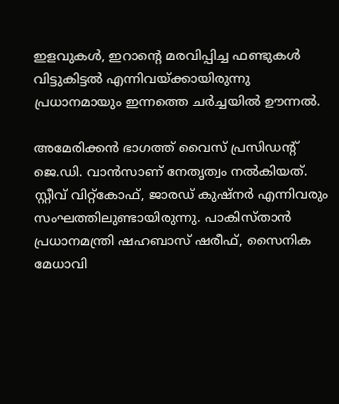ഇളവുകൾ, ഇറാന്റെ മരവിപ്പിച്ച ഫണ്ടുകൾ വിട്ടുകിട്ടൽ എന്നിവയ്ക്കായിരുന്നു പ്രധാനമായും ഇന്നത്തെ ചർച്ചയിൽ ഊന്നൽ.

അമേരിക്കൻ ഭാഗത്ത് വൈസ് പ്രസിഡന്റ് ജെ.ഡി. വാൻസാണ് നേതൃത്വം നൽകിയത്. സ്റ്റീവ് വിറ്റ്കോഫ്, ജാരഡ് കുഷ്‌നർ എന്നിവരും സംഘത്തിലുണ്ടായിരുന്നു. പാകിസ്താൻ പ്രധാനമന്ത്രി ഷഹബാസ് ഷരീഫ്, സൈനിക മേധാവി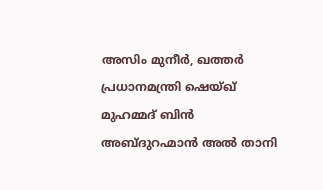അസിം മുനീർ, ഖത്തർ പ്രധാനമന്ത്രി ഷെയ്ഖ് മുഹമ്മദ് ബിൻ അബ്ദുറഹ്മാൻ അൽ താനി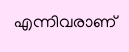എന്നിവരാണ്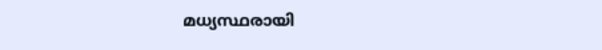മധ്യസ്ഥരായി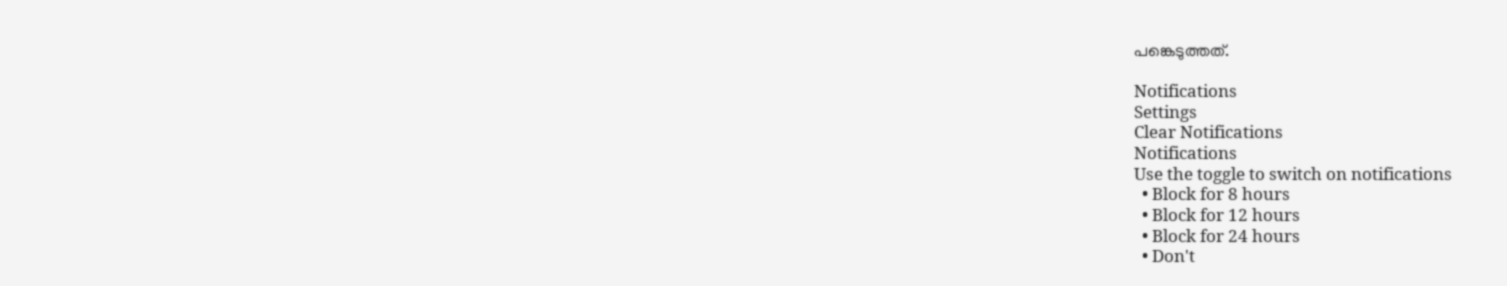പങ്കെടുത്തത്.

Notifications
Settings
Clear Notifications
Notifications
Use the toggle to switch on notifications
  • Block for 8 hours
  • Block for 12 hours
  • Block for 24 hours
  • Don't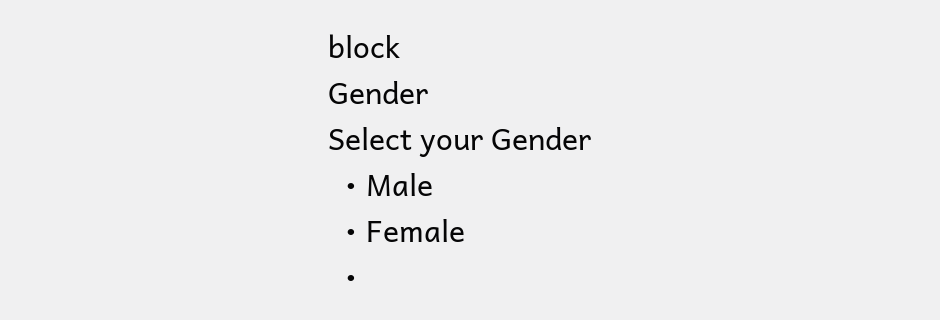block
Gender
Select your Gender
  • Male
  • Female
  •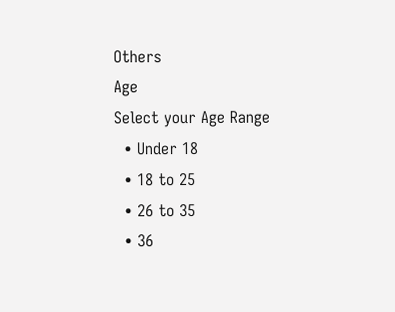Others
Age
Select your Age Range
  • Under 18
  • 18 to 25
  • 26 to 35
  • 36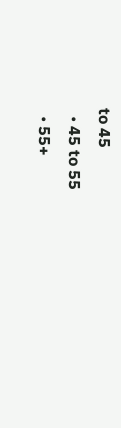to 45
  • 45 to 55
  • 55+